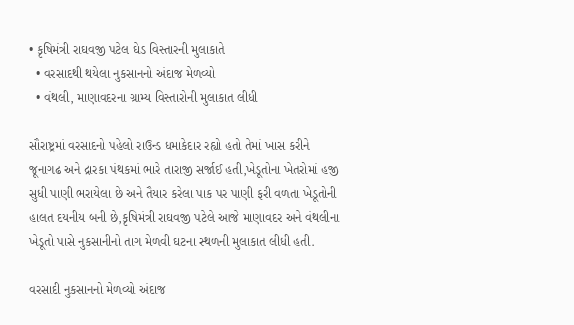• કૃષિમંત્રી રાઘવજી પટેલ ઘેડ વિસ્તારની મુલાકાતે
  • વરસાદથી થયેલા નુકસાનનો અંદાજ મેળવ્યો
  • વંથલી, માણાવદરના ગ્રામ્ય વિસ્તારોની મુલાકાત લીધી

સૌરાષ્ટ્રમાં વરસાદનો પહેલો રાઉન્ડ ધમાકેદાર રહ્યો હતો તેમાં ખાસ કરીને જૂનાગઢ અને દ્રારકા પંથકમાં ભારે તારાજી સર્જાઈ હતી,ખેડૂતોના ખેતરોમાં હજી સુધી પાણી ભરાયેલા છે અને તૈયાર કરેલા પાક પર પાણી ફરી વળતા ખેડૂતોની હાલત દયનીય બની છે,કૃષિમંત્રી રાઘવજી પટેલે આજે માણાવદર અને વંથલીના ખેડૂતો પાસે નુકસાનીનો તાગ મેળવી ઘટના સ્થળની મુલાકાત લીધી હતી.

વરસાદી નુકસાનનો મેળવ્યો અંદાજ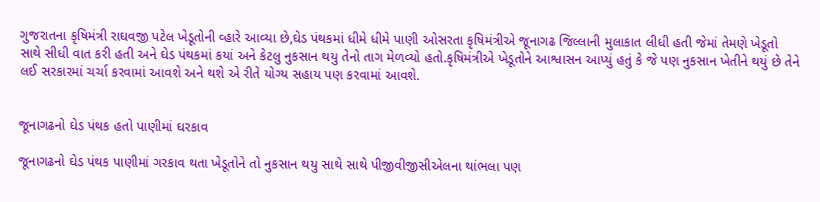ગુજરાતના કૃષિમંત્રી રાઘવજી પટેલ ખેડૂતોની વ્હારે આવ્યા છે,ઘેડ પંથકમાં ધીમે ધીમે પાણી ઓસરતા કૃષિમંત્રીએ જૂનાગઢ જિલ્લાની મુલાકાત લીધી હતી જેમાં તેમણે ખેડૂતો સાથે સીધી વાત કરી હતી અને ઘેડ પંથકમાં કયાં અને કેટલુ નુકસાન થયુ તેનો તાગ મેળવ્યો હતો.કૃષિમંત્રીએ ખેડૂતોને આશ્વાસન આપ્યું હતું કે જે પણ નુકસાન ખેતીને થયું છે તેને લઈ સરકારમાં ચર્ચા કરવામાં આવશે અને થશે એ રીતે યોગ્ય સહાય પણ કરવામાં આવશે.


જૂનાગઢનો ઘેડ પંથક હતો પાણીમાં ઘરકાવ

જૂનાગઢનો ઘેડ પંથક પાણીમાં ગરકાવ થતા ખેડૂતોને તો નુકસાન થયુ સાથે સાથે પીજીવીજીસીએલના થાંભલા પણ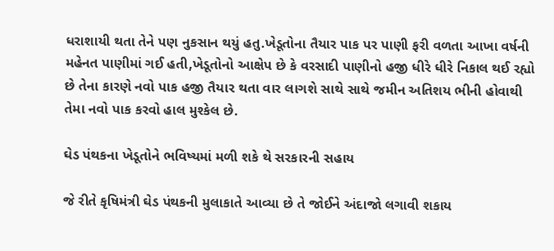ધરાશાયી થતા તેને પણ નુકસાન થયું હતુ.ખેડૂતોના તૈયાર પાક પર પાણી ફરી વળતા આખા વર્ષની મહેનત પાણીમાં ગઈ હતી,ખેડૂતોનો આક્ષેપ છે કે વરસાદી પાણીનો હજી ધીરે ધીરે નિકાલ થઈ રહ્યો છે તેના કારણે નવો પાક હજી તૈયાર થતા વાર લાગશે સાથે સાથે જમીન અતિશય ભીની હોવાથી તેમા નવો પાક કરવો હાલ મુશ્કેલ છે.

ઘેડ પંથકના ખેડૂતોને ભવિષ્યમાં મળી શકે થે સરકારની સહાય

જે રીતે કૃષિમંત્રી ઘેડ પંથકની મુલાકાતે આવ્યા છે તે જોઈને અંદાજો લગાવી શકાય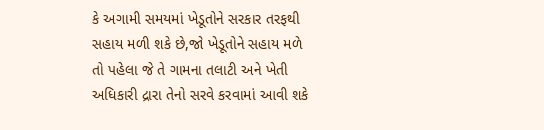કે અગામી સમયમાં ખેડૂતોને સરકાર તરફથી સહાય મળી શકે છે,જો ખેડૂતોને સહાય મળે તો પહેલા જે તે ગામના તલાટી અને ખેતી અધિકારી દ્રારા તેનો સરવે કરવામાં આવી શકે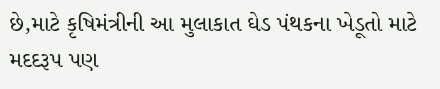છે,માટે કૃષિમંત્રીની આ મુલાકાત ઘેડ પંથકના ખેડૂતો માટે મદદરૂપ પણ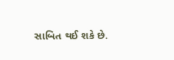સાબિત થઈ શકે છે.